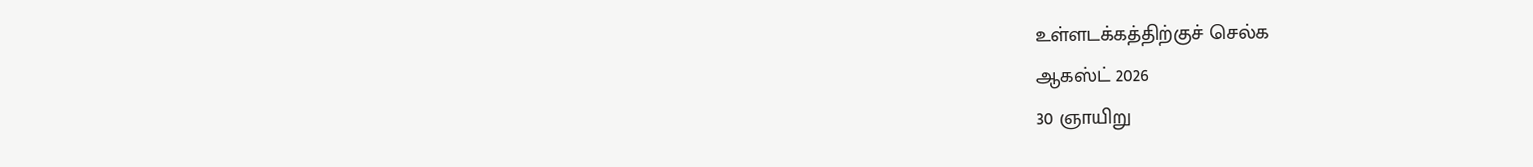உள்ளடக்கத்திற்குச் செல்க
ஆகஸ்ட் 2026
30 ஞாயிறு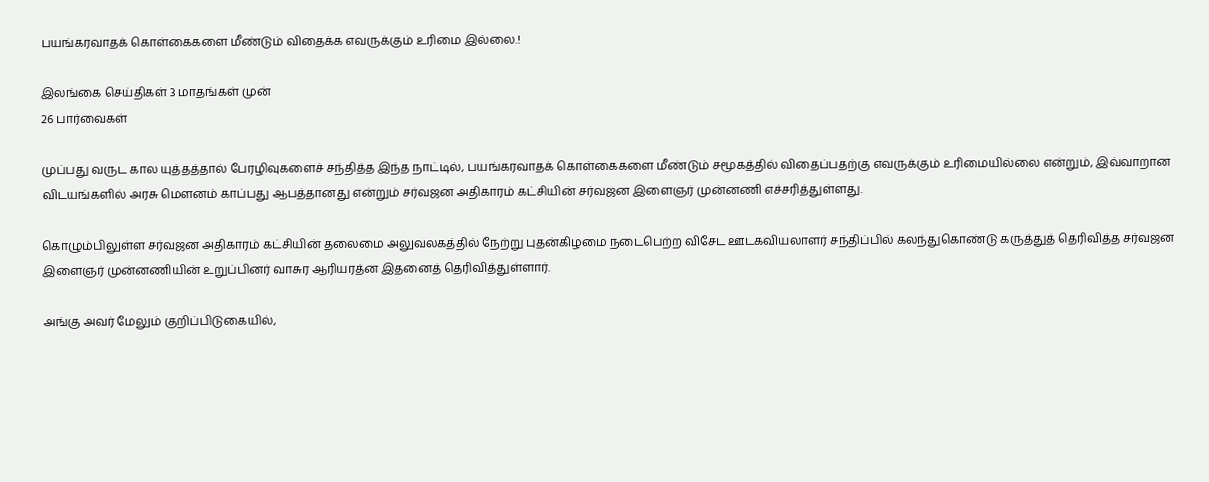பயங்கரவாதக் கொள்கைகளை மீண்டும் விதைக்க எவருக்கும் உரிமை இல்லை.!

இலங்கை செய்திகள் 3 மாதங்கள் முன்
26 பார்வைகள்

முப்பது வருட கால யுத்தத்தால் பேரழிவுகளைச் சந்தித்த இந்த நாட்டில், பயங்கரவாதக் கொள்கைகளை மீண்டும் சமூகத்தில் விதைப்பதற்கு எவருக்கும் உரிமையில்லை என்றும், இவ்வாறான விடயங்களில் அரசு மௌனம் காப்பது ஆபத்தானது என்றும் சர்வஜன அதிகாரம் கட்சியின் சர்வஜன இளைஞர் முன்னணி எச்சரித்துள்ளது.

கொழும்பிலுள்ள சர்வஜன அதிகாரம் கட்சியின் தலைமை அலுவலகத்தில் நேற்று புதன்கிழமை நடைபெற்ற விசேட ஊடகவியலாளர் சந்திப்பில் கலந்துகொண்டு கருத்துத் தெரிவித்த சர்வஜன இளைஞர் முன்னணியின் உறுப்பினர் வாசுர ஆரியரத்ன இதனைத் தெரிவித்துள்ளார்.

அங்கு அவர் மேலும் குறிப்பிடுகையில்,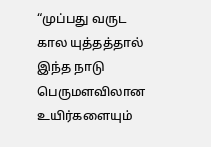“முப்பது வருட கால யுத்தத்தால் இந்த நாடு பெருமளவிலான உயிர்களையும்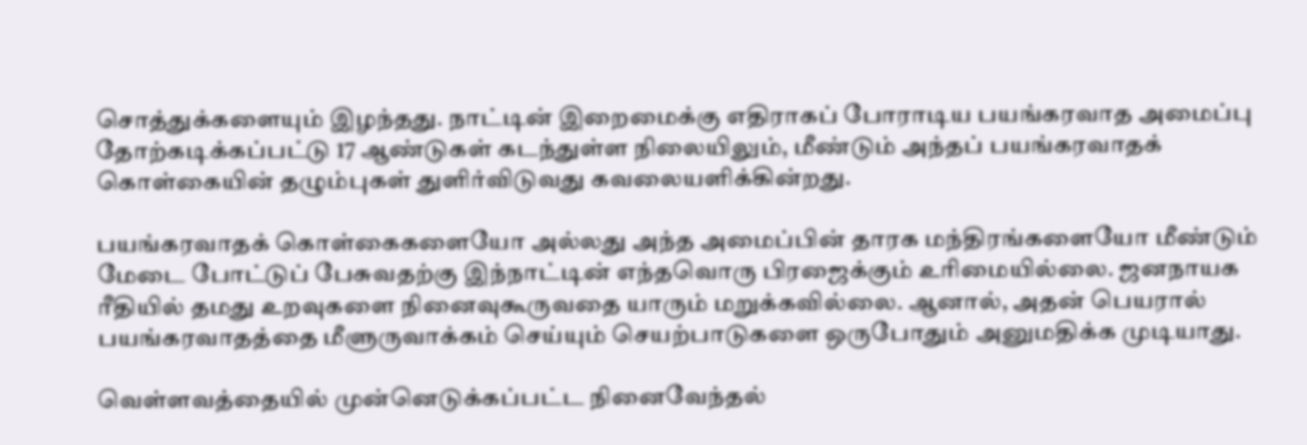சொத்துக்களையும் இழந்தது. நாட்டின் இறைமைக்கு எதிராகப் போராடிய பயங்கரவாத அமைப்பு தோற்கடிக்கப்பட்டு 17 ஆண்டுகள் கடந்துள்ள நிலையிலும், மீண்டும் அந்தப் பயங்கரவாதக் கொள்கையின் தழும்புகள் துளிர்விடுவது கவலையளிக்கின்றது.

பயங்கரவாதக் கொள்கைகளையோ அல்லது அந்த அமைப்பின் தாரக மந்திரங்களையோ மீண்டும் மேடை போட்டுப் பேசுவதற்கு இந்நாட்டின் எந்தவொரு பிரஜைக்கும் உரிமையில்லை. ஜனநாயக ரீதியில் தமது உறவுகளை நினைவுகூருவதை யாரும் மறுக்கவில்லை. ஆனால், அதன் பெயரால் பயங்கரவாதத்தை மீளுருவாக்கம் செய்யும் செயற்பாடுகளை ஒருபோதும் அனுமதிக்க முடியாது.

வெள்ளவத்தையில் முன்னெடுக்கப்பட்ட நினைவேந்தல்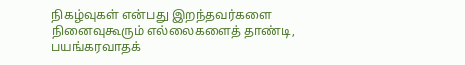நிகழ்வுகள் என்பது இறந்தவர்களை நினைவுகூரும் எல்லைகளைத் தாண்டி, பயங்கரவாதக்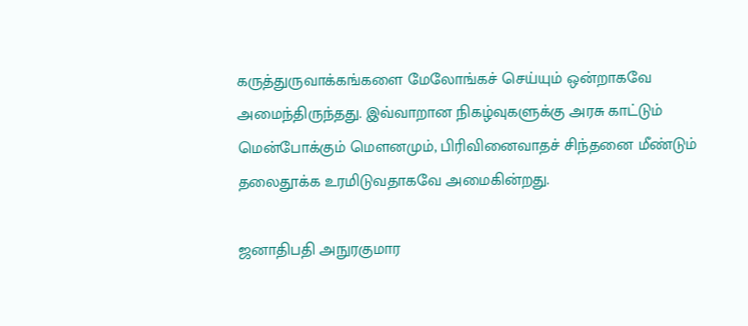கருத்துருவாக்கங்களை மேலோங்கச் செய்யும் ஒன்றாகவே அமைந்திருந்தது. இவ்வாறான நிகழ்வுகளுக்கு அரசு காட்டும் மென்போக்கும் மௌனமும், பிரிவினைவாதச் சிந்தனை மீண்டும் தலைதூக்க உரமிடுவதாகவே அமைகின்றது.

ஜனாதிபதி அநுரகுமார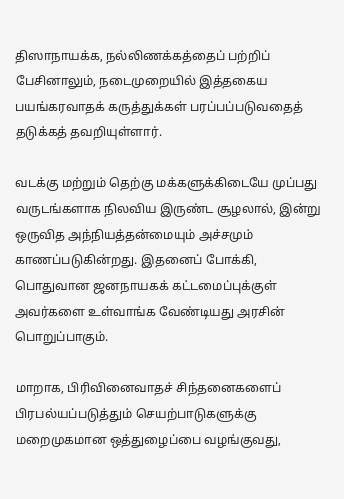திஸாநாயக்க, நல்லிணக்கத்தைப் பற்றிப் பேசினாலும், நடைமுறையில் இத்தகைய பயங்கரவாதக் கருத்துக்கள் பரப்பப்படுவதைத் தடுக்கத் தவறியுள்ளார்.

வடக்கு மற்றும் தெற்கு மக்களுக்கிடையே முப்பது வருடங்களாக நிலவிய இருண்ட சூழலால், இன்று ஒருவித அந்நியத்தன்மையும் அச்சமும் காணப்படுகின்றது. இதனைப் போக்கி, பொதுவான ஜனநாயகக் கட்டமைப்புக்குள் அவர்களை உள்வாங்க வேண்டியது அரசின் பொறுப்பாகும்.

மாறாக, பிரிவினைவாதச் சிந்தனைகளைப் பிரபல்யப்படுத்தும் செயற்பாடுகளுக்கு மறைமுகமான ஒத்துழைப்பை வழங்குவது,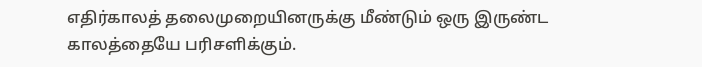எதிர்காலத் தலைமுறையினருக்கு மீண்டும் ஒரு இருண்ட காலத்தையே பரிசளிக்கும்.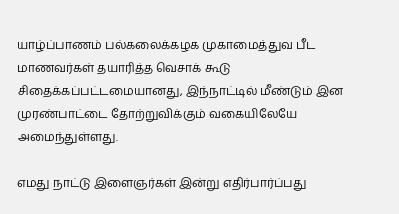யாழ்ப்பாணம் பல்கலைக்கழக முகாமைத்துவ பீட மாணவர்கள் தயாரித்த வெசாக் கூடு சிதைக்கப்பட்டமையானது, இந்நாட்டில் மீண்டும் இன முரண்பாட்டை தோற்றுவிக்கும் வகையிலேயே அமைந்துள்ளது.

எமது நாட்டு இளைஞர்கள் இன்று எதிர்பார்ப்பது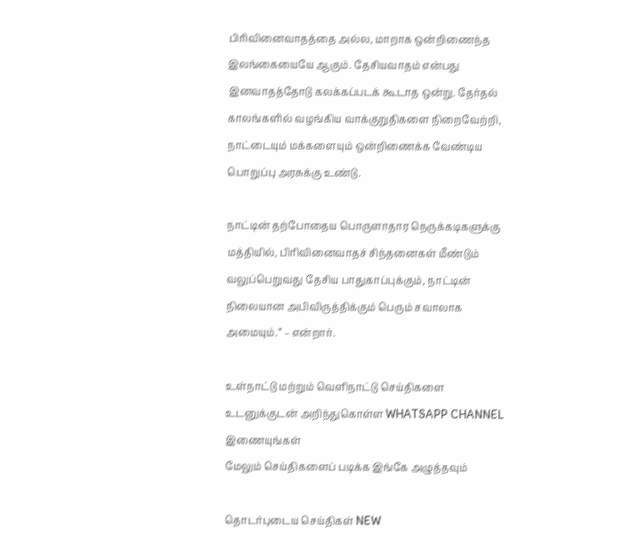பிரிவினைவாதத்தை அல்ல, மாறாக ஒன்றிணைந்த இலங்கையையே ஆகும். தேசியவாதம் என்பது இனவாதத்தோடு கலக்கப்படக் கூடாத ஒன்று. தேர்தல் காலங்களில் வழங்கிய வாக்குறுதிகளை நிறைவேற்றி, நாட்டையும் மக்களையும் ஒன்றிணைக்க வேண்டிய பொறுப்பு அரசுக்கு உண்டு.

நாட்டின் தற்போதைய பொருளாதார நெருக்கடிகளுக்கு மத்தியில், பிரிவினைவாதச் சிந்தனைகள் மீண்டும் வலுப்பெறுவது தேசிய பாதுகாப்புக்கும், நாட்டின் நிலையான அபிவிருத்திக்கும் பெரும் சவாலாக அமையும்.” – என்றார்.

உள்நாட்டு மற்றும் வெளிநாட்டு செய்திகளை உடனுக்குடன் அறிந்துகொள்ள WHATSAPP CHANNEL இணையுங்கள்
மேலும் செய்திகளைப் படிக்க இங்கே அழுத்தவும்

தொடர்புடைய செய்திகள் NEW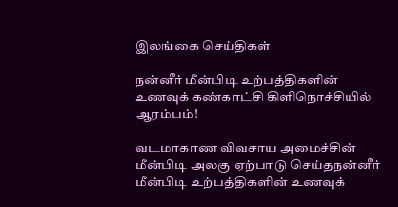இலங்கை செய்திகள்

நன்னீர் மீன்பிடி உற்பத்திகளின் உணவுக் கண்காட்சி கிளிநொச்சியில் ஆரம்பம்!

வடமாகாண விவசாய அமைச்சின் மீன்பிடி அலகு ஏற்பாடு செய்தநன்னீர் மீன்பிடி உற்பத்திகளின் உணவுக்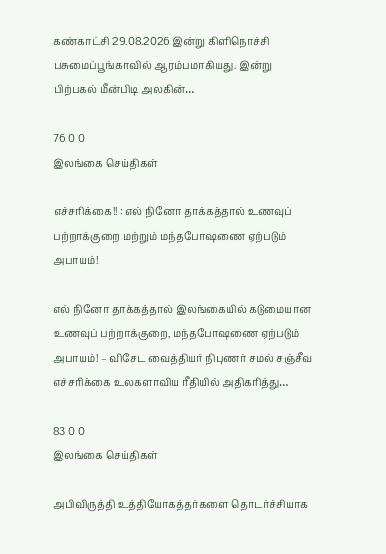கண்காட்சி 29.08.2026 இன்று கிளிநொச்சி பசுமைப்பூங்காவில் ஆரம்பமாகியது. இன்று பிற்பகல் மீன்பிடி அலகின்…

76 0 0
இலங்கை செய்திகள்

எச்சரிக்கை!! : எல் நினோ தாக்கத்தால் உணவுப் பற்றாக்குறை மற்றும் மந்தபோஷணை ஏற்படும் அபாயம்!

எல் நினோ தாக்கத்தால் இலங்கையில் கடுமையான உணவுப் பற்றாக்குறை, மந்தபோஷணை ஏற்படும் அபாயம்! – விசேட வைத்தியர் நிபுணர் சமல் சஞ்சீவ எச்சரிக்கை உலகளாவிய ரீதியில் அதிகரித்து…

83 0 0
இலங்கை செய்திகள்

அபிவிருத்தி உத்தியோகத்தர்களை தொடர்ச்சியாக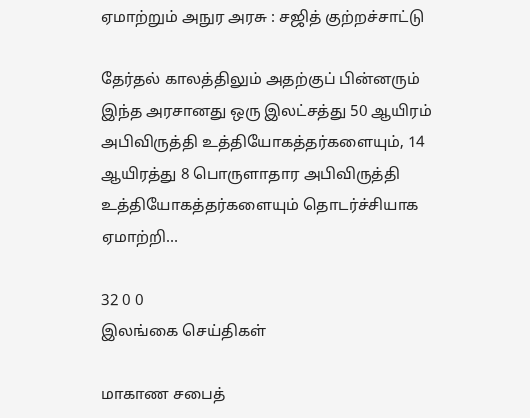ஏமாற்றும் அநுர அரசு : சஜித் குற்றச்சாட்டு

தேர்தல் காலத்திலும் அதற்குப் பின்னரும் இந்த அரசானது ஒரு இலட்சத்து 50 ஆயிரம் அபிவிருத்தி உத்தியோகத்தர்களையும், 14 ஆயிரத்து 8 பொருளாதார அபிவிருத்தி உத்தியோகத்தர்களையும் தொடர்ச்சியாக ஏமாற்றி…

32 0 0
இலங்கை செய்திகள்

மாகாண சபைத்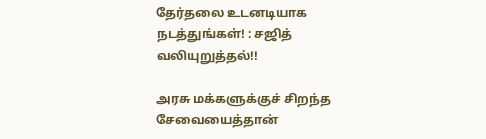தேர்தலை உடனடியாக நடத்துங்கள்! : சஜித் வலியுறுத்தல்!!

அரசு மக்களுக்குச் சிறந்த சேவையைத்தான்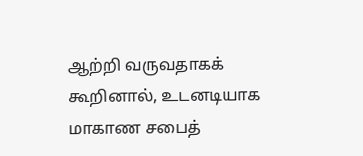ஆற்றி வருவதாகக் கூறினால், உடனடியாக மாகாண சபைத்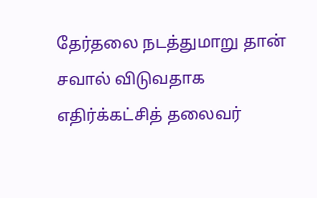தேர்தலை நடத்துமாறு தான் சவால் விடுவதாக எதிர்க்கட்சித் தலைவர்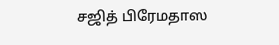சஜித் பிரேமதாஸ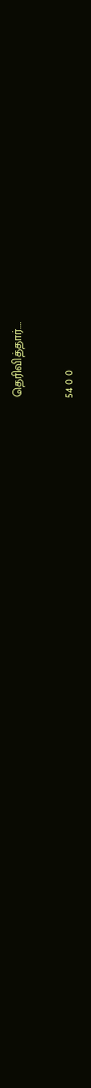தெரிவித்தார்.…

54 0 0